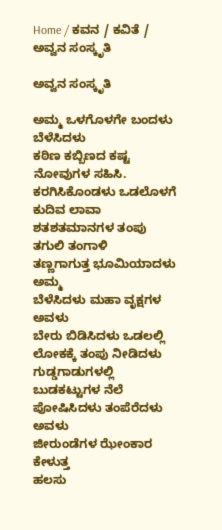Home / ಕವನ / ಕವಿತೆ / ಅವ್ವನ ಸಂಸ್ಕೃತಿ

ಅವ್ವನ ಸಂಸ್ಕೃತಿ

ಅಮ್ಮ ಒಳಗೊಳಗೇ ಬಂದಳು ಬೆಳೆಸಿದಳು
ಕಠಿಣ ಕಬ್ಬಿಣದ ಕಷ್ಟ ನೋವುಗಳ ಸಹಿಸಿ.
ಕರಗಿಸಿಕೊಂಡಳು ಒಡಲೊಳಗೆ ಕುದಿವ ಲಾವಾ
ಶತಶತಮಾನಗಳ ತಂಪು ತಗುಲಿ ತಂಗಾಳಿ
ತಣ್ಣಗಾಗುತ್ತ ಭೂಮಿಯಾದಳು ಅಮ್ಮ
ಬೆಳೆಸಿದಳು ಮಹಾ ವೃಕ್ಷಗಳ ಅವಳು
ಬೇರು ಬಿಡಿಸಿದಳು ಒಡಲಲ್ಲಿ
ಲೋಕಕ್ಕೆ ತಂಪು ನೀಡಿದಳು
ಗುಡ್ಡಗಾಡುಗಳಲ್ಲಿ ಬುಡಕಟ್ಟುಗಳ ನೆಲೆ
ಪೋಷಿಸಿದಳು ತಂಪೆರೆದಳು ಅವಳು
ಜೀರುಂಡೆಗಳ ಝೇಂಕಾರ ಕೇಳುತ್ತ
ಹಲಸು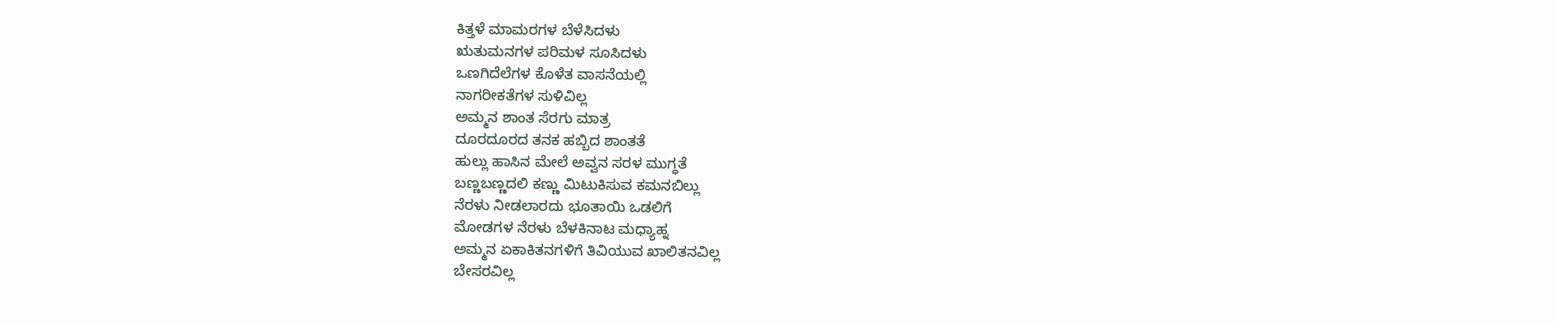ಕಿತ್ತಳೆ ಮಾಮರಗಳ ಬೆಳೆಸಿದಳು
ಋತುಮನಗಳ ಪರಿಮಳ ಸೂಸಿದಳು
ಒಣಗಿದೆಲೆಗಳ ಕೊಳೆತ ವಾಸನೆಯಲ್ಲಿ
ನಾಗರೀಕತೆಗಳ ಸುಳಿವಿಲ್ಲ
ಅಮ್ಮನ ಶಾಂತ ಸೆರಗು ಮಾತ್ರ
ದೂರದೂರದ ತನಕ ಹಬ್ಬಿದ ಶಾಂತತೆ
ಹುಲ್ಲು ಹಾಸಿನ ಮೇಲೆ ಅವ್ವನ ಸರಳ ಮುಗ್ಧತೆ
ಬಣ್ಣಬಣ್ಣದಲಿ ಕಣ್ಣು ಮಿಟುಕಿಸುವ ಕಮನಬಿಲ್ಲು
ನೆರಳು ನೀಡಲಾರದು ಭೂತಾಯಿ ಒಡಲಿಗೆ
ಮೋಡಗಳ ನೆರಳು ಬೆಳಕಿನಾಟ ಮಧ್ಯಾಹ್ನ
ಅಮ್ಮನ ಏಕಾಕಿತನಗಳಿಗೆ ತಿವಿಯುವ ಖಾಲಿತನವಿಲ್ಲ
ಬೇಸರವಿಲ್ಲ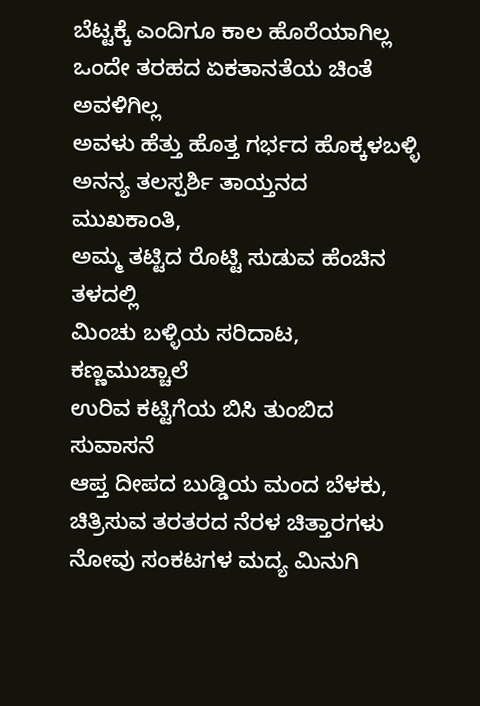ಬೆಟ್ಟಕ್ಕೆ ಎಂದಿಗೂ ಕಾಲ ಹೊರೆಯಾಗಿಲ್ಲ
ಒಂದೇ ತರಹದ ಏಕತಾನತೆಯ ಚಿಂತೆ ಅವಳಿಗಿಲ್ಲ
ಅವಳು ಹೆತ್ತು ಹೊತ್ತ ಗರ್ಭದ ಹೊಕ್ಕಳಬಳ್ಳಿ
ಅನನ್ಯ ತಲಸ್ಪರ್ಶಿ ತಾಯ್ತನದ ಮುಖಕಾಂತಿ,
ಅಮ್ಮ ತಟ್ಟಿದ ರೊಟ್ಟಿ ಸುಡುವ ಹೆಂಚಿನ ತಳದಲ್ಲಿ
ಮಿಂಚು ಬಳ್ಳಿಯ ಸರಿದಾಟ, ಕಣ್ಣಮುಚ್ಚಾಲೆ
ಉರಿವ ಕಟ್ಟಿಗೆಯ ಬಿಸಿ ತುಂಬಿದ ಸುವಾಸನೆ
ಆಪ್ತ ದೀಪದ ಬುಡ್ಡಿಯ ಮಂದ ಬೆಳಕು,
ಚಿತ್ರಿಸುವ ತರತರದ ನೆರಳ ಚಿತ್ತಾರಗಳು
ನೋವು ಸಂಕಟಗಳ ಮದ್ಯ ಮಿನುಗಿ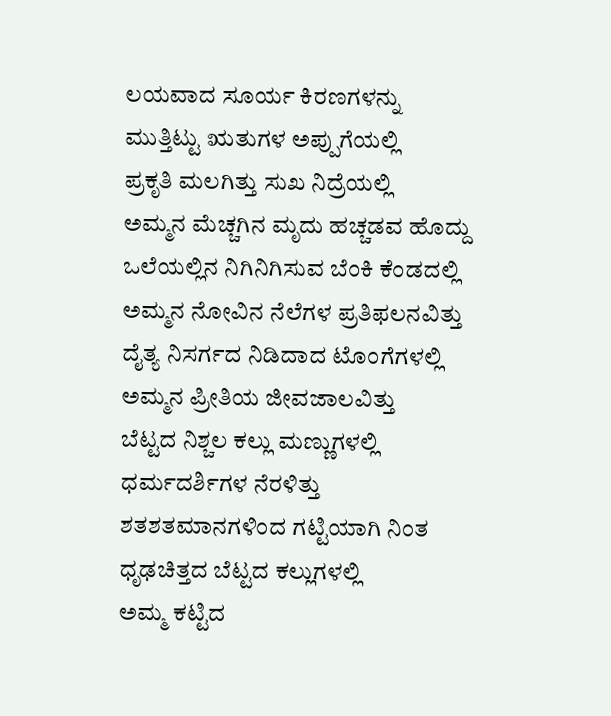ಲಯವಾದ ಸೂರ್ಯ ಕಿರಣಗಳನ್ನು
ಮುತ್ತಿಟ್ಟು ಋತುಗಳ ಅಪ್ಪುಗೆಯಲ್ಲಿ
ಪ್ರಕೃತಿ ಮಲಗಿತ್ತು ಸುಖ ನಿದ್ರೆಯಲ್ಲಿ
ಅಮ್ಮನ ಮೆಚ್ಚಗಿನ ಮೃದು ಹಚ್ಚಡವ ಹೊದ್ದು
ಒಲೆಯಲ್ಲಿನ ನಿಗಿನಿಗಿಸುವ ಬೆಂಕಿ ಕೆಂಡದಲ್ಲಿ
ಅಮ್ಮನ ನೋವಿನ ನೆಲೆಗಳ ಪ್ರತಿಫಲನವಿತ್ತು
ದೈತ್ಯ ನಿಸರ್ಗದ ನಿಡಿದಾದ ಟೊಂಗೆಗಳಲ್ಲಿ
ಅಮ್ಮನ ಪ್ರೀತಿಯ ಜೀವಜಾಲವಿತ್ತು
ಬೆಟ್ಟದ ನಿಶ್ಚಲ ಕಲ್ಲು ಮಣ್ಣುಗಳಲ್ಲಿ
ಧರ್ಮದರ್ಶಿಗಳ ನೆರಳಿತ್ತು
ಶತಶತಮಾನಗಳಿಂದ ಗಟ್ಟಿಯಾಗಿ ನಿಂತ
ಧೃಢಚಿತ್ತದ ಬೆಟ್ಟದ ಕಲ್ಲುಗಳಲ್ಲಿ
ಅಮ್ಮ ಕಟ್ಟಿದ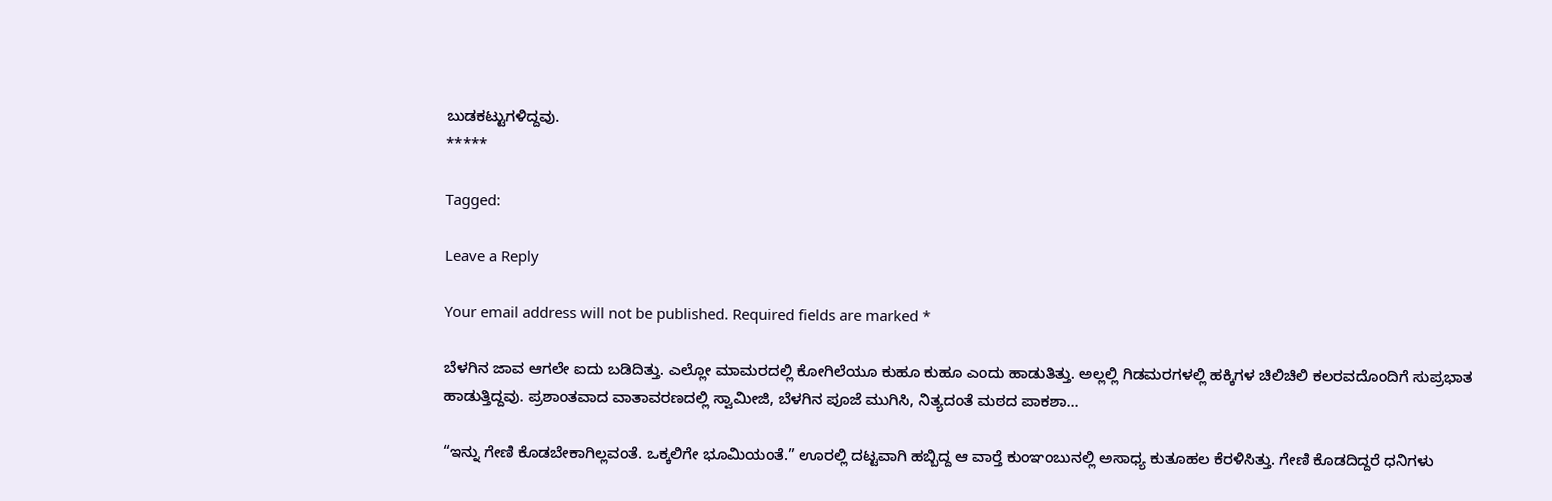ಬುಡಕಟ್ಟುಗಳಿದ್ದವು.
*****

Tagged:

Leave a Reply

Your email address will not be published. Required fields are marked *

ಬೆಳಗಿನ ಜಾವ ಆಗಲೇ ಐದು ಬಡಿದಿತ್ತು. ಎಲ್ಲೋ ಮಾಮರದಲ್ಲಿ ಕೋಗಿಲೆಯೂ ಕುಹೂ ಕುಹೂ ಎಂದು ಹಾಡುತಿತ್ತು. ಅಲ್ಲಲ್ಲಿ ಗಿಡಮರಗಳಲ್ಲಿ ಹಕ್ಕಿಗಳ ಚಿಲಿಚಿಲಿ ಕಲರವದೊಂದಿಗೆ ಸುಪ್ರಭಾತ ಹಾಡುತ್ತಿದ್ದವು. ಪ್ರಶಾಂತವಾದ ವಾತಾವರಣದಲ್ಲಿ ಸ್ವಾಮೀಜಿ, ಬೆಳಗಿನ ಪೂಜೆ ಮುಗಿಸಿ, ನಿತ್ಯದಂತೆ ಮಠದ ಪಾಕಶಾ...

“ಇನ್ನು ಗೇಣಿ ಕೊಡಬೇಕಾಗಿಲ್ಲವಂತೆ. ಒಕ್ಕಲಿಗೇ ಭೂಮಿಯಂತೆ.” ಊರಲ್ಲಿ ದಟ್ಟವಾಗಿ ಹಬ್ಬಿದ್ದ ಆ ವಾರ್‍ತೆ ಕುಂಞಂಬುನಲ್ಲಿ ಅಸಾಧ್ಯ ಕುತೂಹಲ ಕೆರಳಿಸಿತ್ತು. ಗೇಣಿ ಕೊಡದಿದ್ದರೆ ಧನಿಗಳು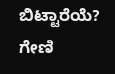ಬಿಟ್ಟಾರೆಯೆ? ಗೇಣಿ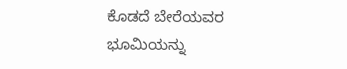ಕೊಡದೆ ಬೇರೆಯವರ ಭೂಮಿಯನ್ನು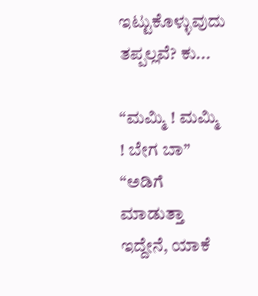ಇಟ್ಟುಕೊಳ್ಳುವುದು ತಪ್ಪಲ್ಲವೆ? ಕು...

“ಮಮ್ಮಿ ! ಮಮ್ಮಿ ! ಬೇಗ ಬಾ” “ಅಡಿಗೆ ಮಾಡುತ್ತಾ ಇದ್ದೇನೆ, ಯಾಕೆ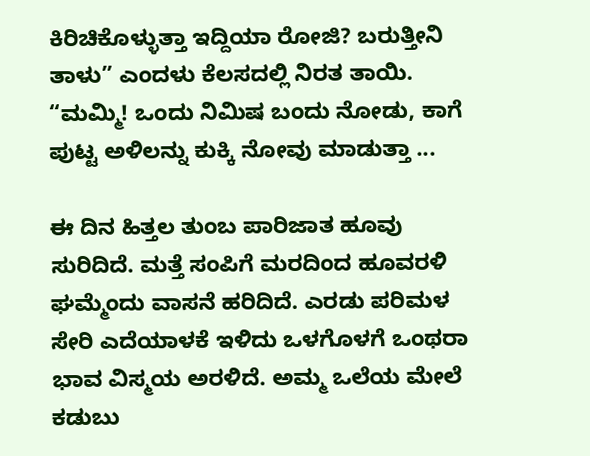ಕಿರಿಚಿಕೊಳ್ಳುತ್ತಾ ಇದ್ದಿಯಾ ರೋಜಿ? ಬರುತ್ತೀನಿ ತಾಳು” ಎಂದಳು ಕೆಲಸದಲ್ಲಿ ನಿರತ ತಾಯಿ. “ಮಮ್ಮಿ! ಒಂದು ನಿಮಿಷ ಬಂದು ನೋಡು, ಕಾಗೆ ಪುಟ್ಟ ಅಳಿಲನ್ನು ಕುಕ್ಕಿ ನೋವು ಮಾಡುತ್ತಾ ...

ಈ ದಿನ ಹಿತ್ತಲ ತುಂಬ ಪಾರಿಜಾತ ಹೂವು ಸುರಿದಿದೆ. ಮತ್ತೆ ಸಂಪಿಗೆ ಮರದಿಂದ ಹೂವರಳಿ ಘಮ್ಮೆಂದು ವಾಸನೆ ಹರಿದಿದೆ. ಎರಡು ಪರಿಮಳ ಸೇರಿ ಎದೆಯಾಳಕೆ ಇಳಿದು ಒಳಗೊಳಗೆ ಒಂಥರಾ ಭಾವ ವಿಸ್ಮಯ ಅರಳಿದೆ. ಅಮ್ಮ ಒಲೆಯ ಮೇಲೆ ಕಡುಬು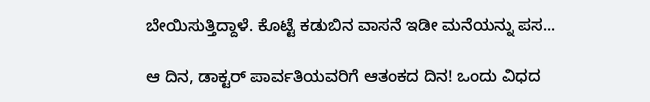ಬೇಯಿಸುತ್ತಿದ್ದಾಳೆ. ಕೊಟ್ಟೆ ಕಡುಬಿನ ವಾಸನೆ ಇಡೀ ಮನೆಯನ್ನು ಪಸ...

ಆ ದಿನ, ಡಾಕ್ಟರ್ ಪಾರ್ವತಿಯವರಿಗೆ ಆತಂಕದ ದಿನ! ಒಂದು ವಿಧದ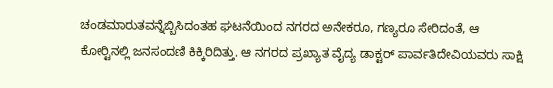ಚಂಡಮಾರುತವನ್ನೆಬ್ಬಿಸಿದಂತಹ ಘಟನೆಯಿಂದ ನಗರದ ಅನೇಕರೂ, ಗಣ್ಯರೂ ಸೇರಿದಂತೆ, ಆ ಕೋರ್‍ಟಿನಲ್ಲಿ ಜನಸಂದಣಿ ಕಿಕ್ಕಿರಿದಿತ್ತು. ಆ ನಗರದ ಪ್ರಖ್ಯಾತ ವೈದ್ಯ ಡಾಕ್ಟರ್ ಪಾರ್ವತಿದೇವಿಯವರು ಸಾಕ್ಷಿ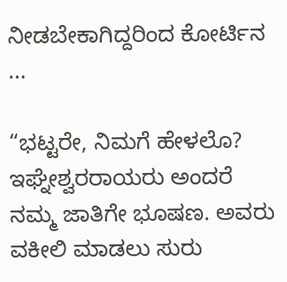ನೀಡಬೇಕಾಗಿದ್ದರಿಂದ ಕೋರ್ಟಿನ ...

“ಭಟ್ಟರೇ, ನಿಮಗೆ ಹೇಳಲೊ? ಇಘ್ನೇಶ್ವರರಾಯರು ಅಂದರೆ ನಮ್ಮ ಜಾತಿಗೇ ಭೂಷಣ. ಅವರು ವಕೀಲಿ ಮಾಡಲು ಸುರು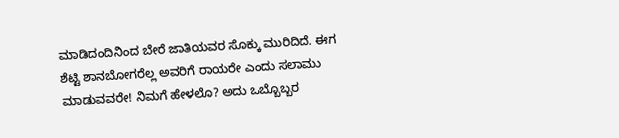ಮಾಡಿದಂದಿನಿಂದ ಬೇರೆ ಜಾತಿಯವರ ಸೊಕ್ಕು ಮುರಿದಿದೆ. ಈಗ ಶೆಟ್ಟಿ ಶಾನಬೋಗರೆಲ್ಲ ಅವರಿಗೆ ರಾಯರೇ ಎಂದು ಸಲಾಮು ಮಾಡುವವರೇ! ನಿಮಗೆ ಹೇಳಲೊ? ಅದು ಒಬ್ಬೊಬ್ಬರ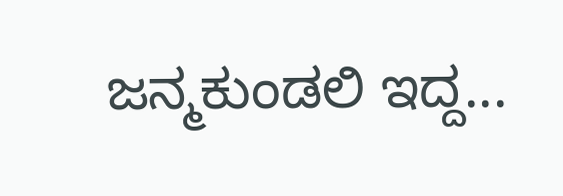ಜನ್ಮಕುಂಡಲಿ ಇದ್ದ...